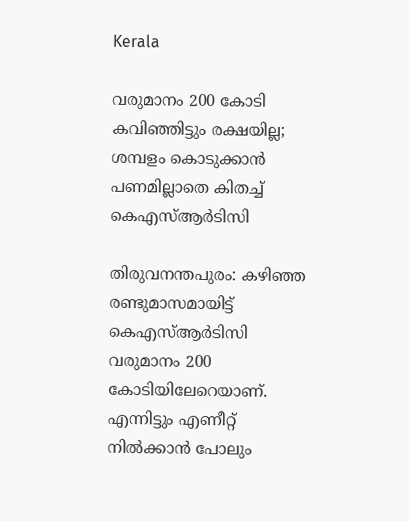Kerala

വരുമാനം 200 കോടി കവിഞ്ഞിട്ടും രക്ഷയില്ല; ശമ്പളം കൊടുക്കാൻ പണമില്ലാതെ കിതച്ച് കെഎസ്ആർടിസി

തിരുവനന്തപുരം: കഴിഞ്ഞ രണ്ടുമാസമായിട്ട് കെഎസ്ആർടിസി വരുമാനം 200 കോടിയിലേറെയാണ്. എന്നിട്ടും എണീറ്റ് നിൽക്കാൻ പോലും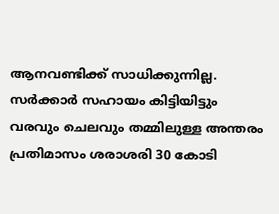ആനവണ്ടിക്ക് സാധിക്കുന്നില്ല. സർക്കാർ സഹായം കിട്ടിയിട്ടും വരവും ചെലവും തമ്മിലുള്ള അന്തരം പ്രതിമാസം ശരാശരി 30 കോടി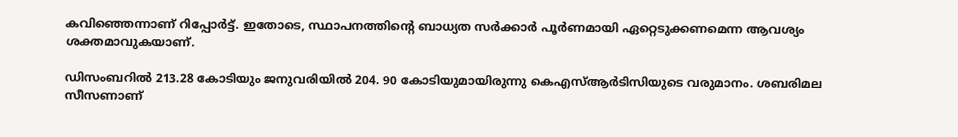കവിഞ്ഞെന്നാണ് റിപ്പോർട്ട്. ഇതോടെ, സ്ഥാപനത്തിന്റെ ബാധ്യത സർക്കാർ പൂർണമായി ഏറ്റെടുക്കണമെന്ന ആവശ്യം ശക്തമാവുകയാണ്.

ഡിസംബറിൽ 213.28 കോടിയും ജനുവരിയിൽ 204. 90 കോടിയുമായിരുന്നു കെഎസ്ആർടിസിയുടെ വരുമാനം. ശബരിമല സീസണാണ്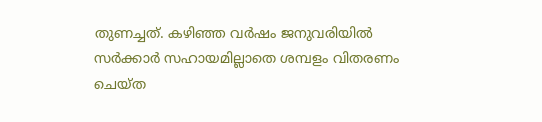തുണച്ചത്. കഴിഞ്ഞ വർഷം ജനുവരിയിൽ സർക്കാർ സഹായമില്ലാതെ ശമ്പളം വിതരണം ചെയ്ത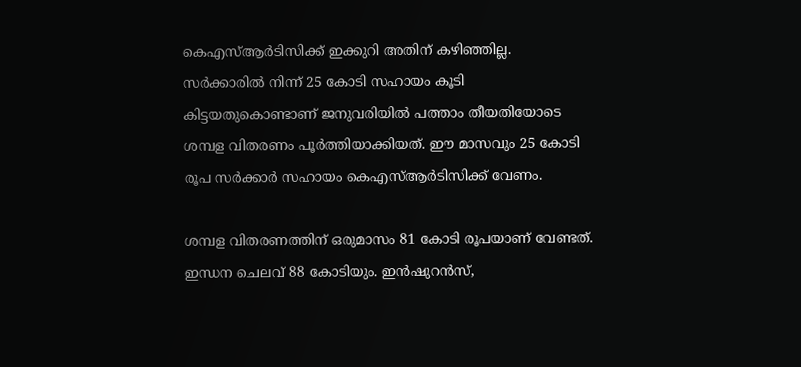കെഎസ്ആർടിസിക്ക് ഇക്കുറി അതിന് കഴിഞ്ഞില്ല. സർക്കാരിൽ നിന്ന് 25 കോടി സഹായം കൂടി കിട്ടയതുകൊണ്ടാണ് ജനുവരിയിൽ പത്താം തീയതിയോടെ ശമ്പള വിതരണം പൂർത്തിയാക്കിയത്. ഈ മാസവും 25 കോടി രൂപ സർക്കാർ സഹായം കെഎസ്ആർടിസിക്ക് വേണം.

ശമ്പള വിതരണത്തിന് ഒരുമാസം 81 കോടി രൂപയാണ് വേണ്ടത്. ഇന്ധന ചെലവ് 88 കോടിയും. ഇൻഷുറൻസ്,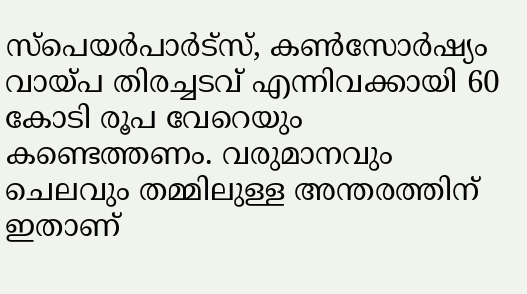സ്‌പെയർപാർട്‌സ്, കൺസോർഷ്യം വായ്പ തിരച്ചടവ് എന്നിവക്കായി 60 കോടി രൂപ വേറെയും കണ്ടെത്തണം. വരുമാനവും ചെലവും തമ്മിലുള്ള അന്തരത്തിന് ഇതാണ്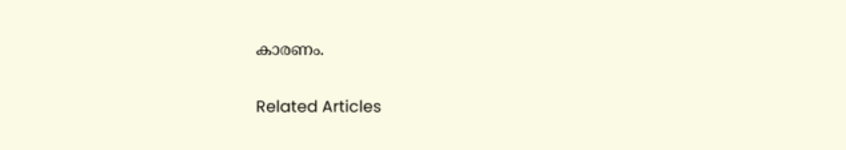കാരണം.

Related Articles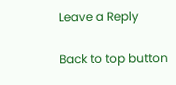Leave a Reply

Back to top button